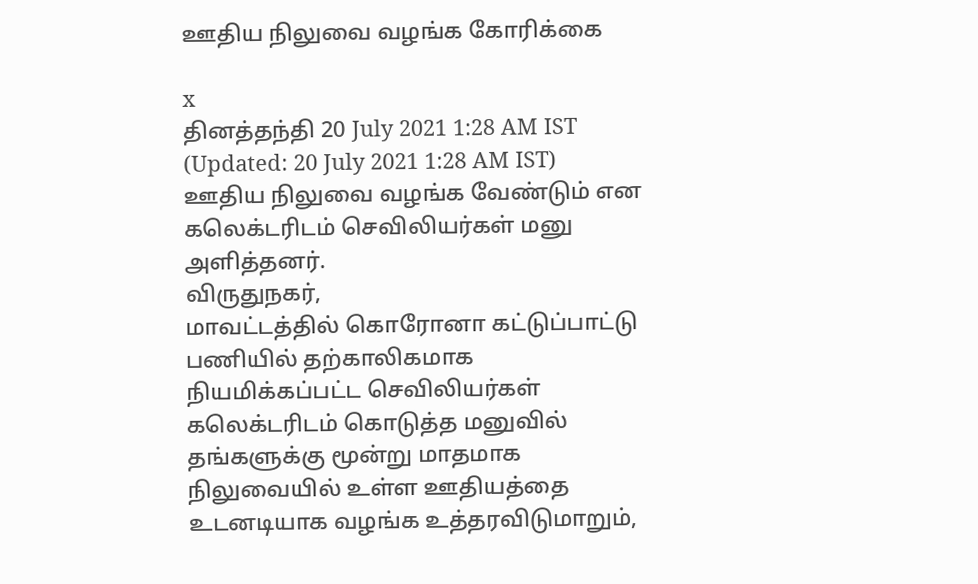ஊதிய நிலுவை வழங்க கோரிக்கை

x
தினத்தந்தி 20 July 2021 1:28 AM IST (Updated: 20 July 2021 1:28 AM IST)
ஊதிய நிலுவை வழங்க வேண்டும் என கலெக்டரிடம் செவிலியர்கள் மனு அளித்தனர்.
விருதுநகர்,
மாவட்டத்தில் கொரோனா கட்டுப்பாட்டு பணியில் தற்காலிகமாக நியமிக்கப்பட்ட செவிலியர்கள் கலெக்டரிடம் கொடுத்த மனுவில் தங்களுக்கு மூன்று மாதமாக நிலுவையில் உள்ள ஊதியத்தை உடனடியாக வழங்க உத்தரவிடுமாறும்,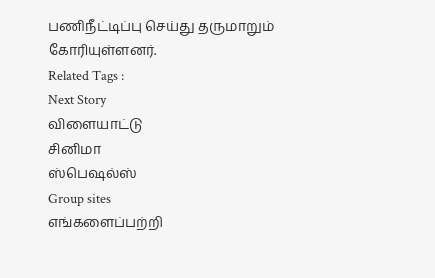பணிநீட்டிப்பு செய்து தருமாறும் கோரியுள்ளனர்.
Related Tags :
Next Story
விளையாட்டு
சினிமா
ஸ்பெஷல்ஸ்
Group sites
எங்களைப்பற்றி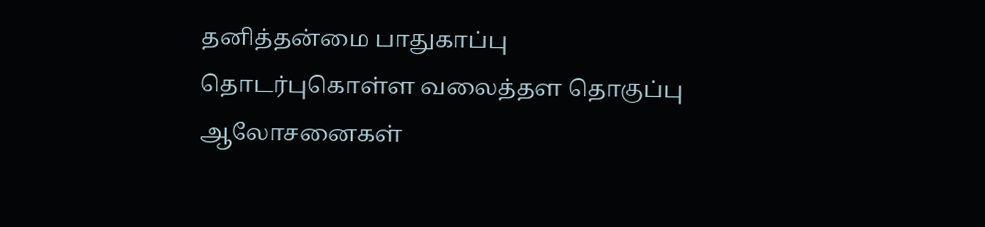தனித்தன்மை பாதுகாப்பு தொடர்புகொள்ள வலைத்தள தொகுப்பு ஆலோசனைகள்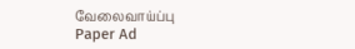வேலைவாய்ப்பு
Paper Ad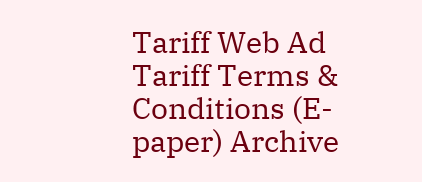Tariff Web Ad Tariff Terms & Conditions (E-paper) Archive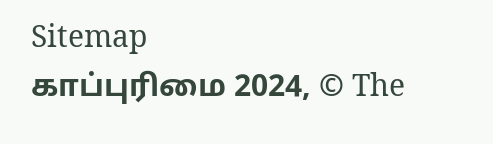Sitemap
காப்புரிமை 2024, © The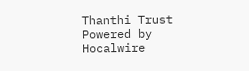Thanthi Trust Powered by Hocalwire